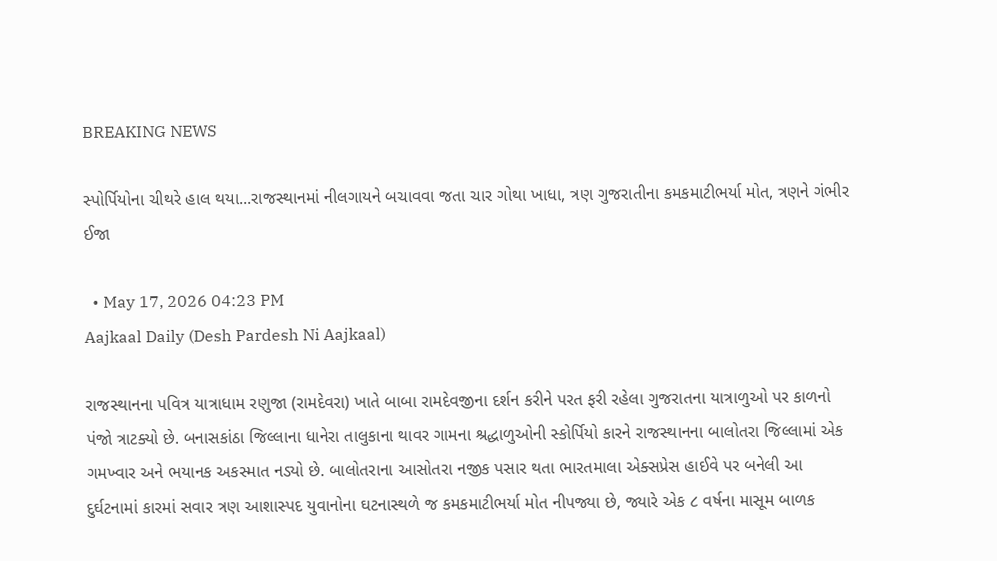BREAKING NEWS

સ્પોર્પિયોના ચીથરે હાલ થયા...રાજસ્થાનમાં નીલગાયને બચાવવા જતા ચાર ગોથા ખાધા, ત્રણ ગુજરાતીના કમકમાટીભર્યા મોત, ત્રણને ગંભીર ઈજા

  • May 17, 2026 04:23 PM
Aajkaal Daily (Desh Pardesh Ni Aajkaal)

રાજસ્થાનના પવિત્ર યાત્રાધામ રણુજા (રામદેવરા) ખાતે બાબા રામદેવજીના દર્શન કરીને પરત ફરી રહેલા ગુજરાતના યાત્રાળુઓ પર કાળનો પંજો ત્રાટક્યો છે. બનાસકાંઠા જિલ્લાના ધાનેરા તાલુકાના થાવર ગામના શ્રદ્ધાળુઓની સ્કોર્પિયો કારને રાજસ્થાનના બાલોતરા જિલ્લામાં એક ગમખ્વાર અને ભયાનક અકસ્માત નડ્યો છે. બાલોતરાના આસોતરા નજીક પસાર થતા ભારતમાલા એક્સપ્રેસ હાઈવે પર બનેલી આ દુર્ઘટનામાં કારમાં સવાર ત્રણ આશાસ્પદ યુવાનોના ઘટનાસ્થળે જ કમકમાટીભર્યા મોત નીપજ્યા છે, જ્યારે એક ૮ વર્ષના માસૂમ બાળક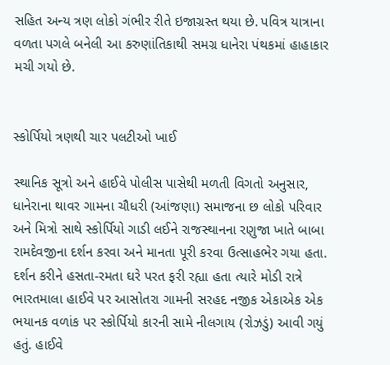સહિત અન્ય ત્રણ લોકો ગંભીર રીતે ઇજાગ્રસ્ત થયા છે. પવિત્ર યાત્રાના વળતા પગલે બનેલી આ કરુણાંતિકાથી સમગ્ર ધાનેરા પંથકમાં હાહાકાર મચી ગયો છે.


સ્કોર્પિયો ત્રણથી ચાર પલટીઓ ખાઈ

સ્થાનિક સૂત્રો અને હાઈવે પોલીસ પાસેથી મળતી વિગતો અનુસાર, ધાનેરાના થાવર ગામના ચૌધરી (આંજણા) સમાજના છ લોકો પરિવાર અને મિત્રો સાથે સ્કોર્પિયો ગાડી લઈને રાજસ્થાનના રણુજા ખાતે બાબા રામદેવજીના દર્શન કરવા અને માનતા પૂરી કરવા ઉત્સાહભેર ગયા હતા. દર્શન કરીને હસતા-રમતા ઘરે પરત ફરી રહ્યા હતા ત્યારે મોડી રાત્રે ભારતમાલા હાઈવે પર આસોતરા ગામની સરહદ નજીક એકાએક એક ભયાનક વળાંક પર સ્કોર્પિયો કારની સામે નીલગાય (રોઝડું) આવી ગયું હતું. હાઈવે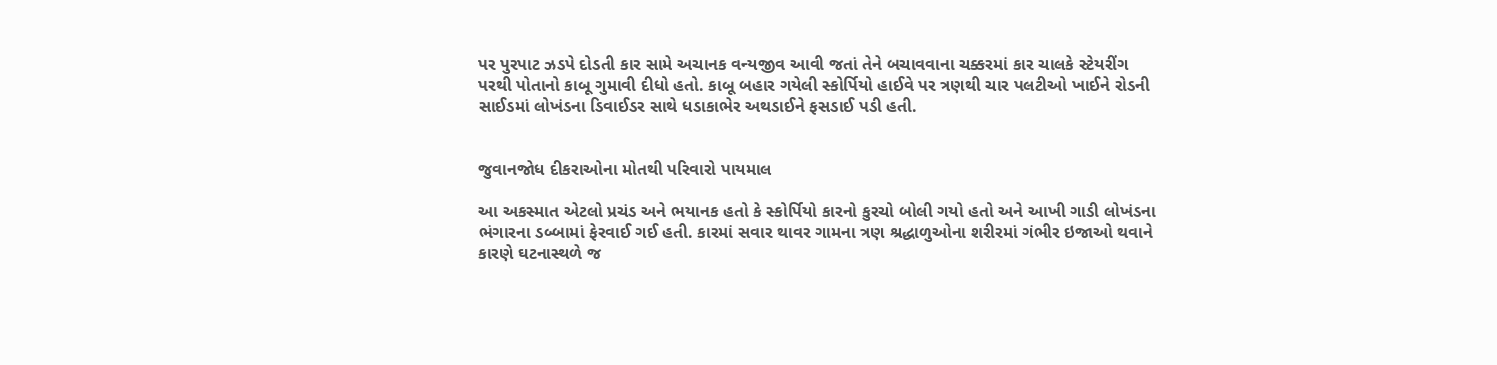પર પુરપાટ ઝડપે દોડતી કાર સામે અચાનક વન્યજીવ આવી જતાં તેને બચાવવાના ચક્કરમાં કાર ચાલકે સ્ટેયરીંગ પરથી પોતાનો કાબૂ ગુમાવી દીધો હતો. કાબૂ બહાર ગયેલી સ્કોર્પિયો હાઈવે પર ત્રણથી ચાર પલટીઓ ખાઈને રોડની સાઈડમાં લોખંડના ડિવાઈડર સાથે ધડાકાભેર અથડાઈને ફસડાઈ પડી હતી.


જુવાનજોધ દીકરાઓના મોતથી પરિવારો પાયમાલ

આ અકસ્માત એટલો પ્રચંડ અને ભયાનક હતો કે સ્કોર્પિયો કારનો કુરચો બોલી ગયો હતો અને આખી ગાડી લોખંડના ભંગારના ડબ્બામાં ફેરવાઈ ગઈ હતી. કારમાં સવાર થાવર ગામના ત્રણ શ્રદ્ધાળુઓના શરીરમાં ગંભીર ઇજાઓ થવાને કારણે ઘટનાસ્થળે જ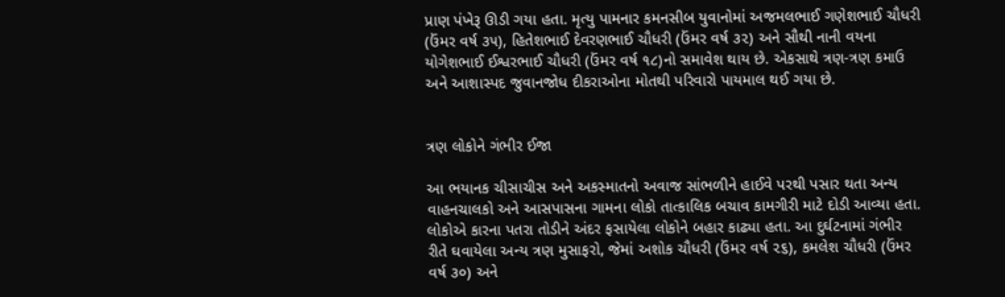પ્રાણ પંખેરૂ ઊડી ગયા હતા. મૃત્યુ પામનાર કમનસીબ યુવાનોમાં અજમલભાઈ ગણેશભાઈ ચૌધરી (ઉંમર વર્ષ ૩૫), હિતેશભાઈ દેવરણભાઈ ચૌધરી (ઉંમર વર્ષ ૩૨) અને સૌથી નાની વયના યોગેશભાઈ ઈશ્વરભાઈ ચૌધરી (ઉંમર વર્ષ ૧૮)નો સમાવેશ થાય છે. એકસાથે ત્રણ-ત્રણ કમાઉ અને આશાસ્પદ જુવાનજોધ દીકરાઓના મોતથી પરિવારો પાયમાલ થઈ ગયા છે.


ત્રણ લોકોને ગંભીર ઈજા

આ ભયાનક ચીસાચીસ અને અકસ્માતનો અવાજ સાંભળીને હાઈવે પરથી પસાર થતા અન્ય વાહનચાલકો અને આસપાસના ગામના લોકો તાત્કાલિક બચાવ કામગીરી માટે દોડી આવ્યા હતા. લોકોએ કારના પતરા તોડીને અંદર ફસાયેલા લોકોને બહાર કાઢ્યા હતા. આ દુર્ઘટનામાં ગંભીર રીતે ઘવાયેલા અન્ય ત્રણ મુસાફરો, જેમાં અશોક ચૌધરી (ઉંમર વર્ષ ૨૬), કમલેશ ચૌધરી (ઉંમર વર્ષ ૩૦) અને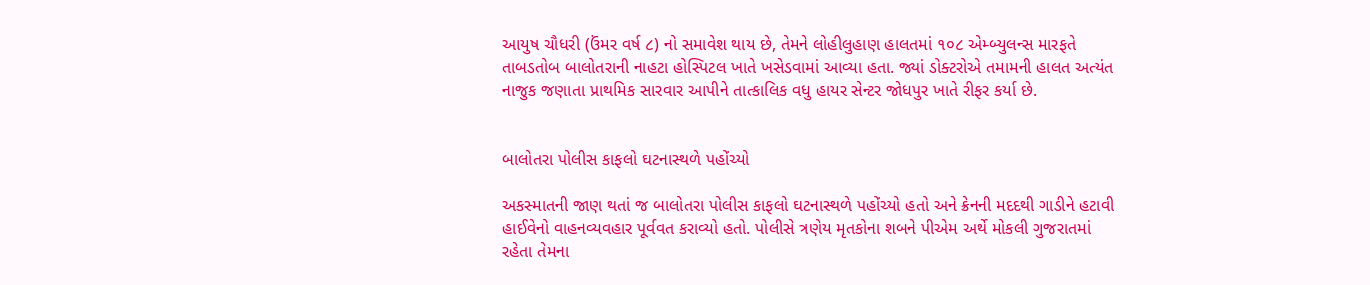આયુષ ચૌધરી (ઉંમર વર્ષ ૮) નો સમાવેશ થાય છે, તેમને લોહીલુહાણ હાલતમાં ૧૦૮ એમ્બ્યુલન્સ મારફતે તાબડતોબ બાલોતરાની નાહટા હોસ્પિટલ ખાતે ખસેડવામાં આવ્યા હતા. જ્યાં ડોક્ટરોએ તમામની હાલત અત્યંત નાજુક જણાતા પ્રાથમિક સારવાર આપીને તાત્કાલિક વધુ હાયર સેન્ટર જોધપુર ખાતે રીફર કર્યા છે.


બાલોતરા પોલીસ કાફલો ઘટનાસ્થળે પહોંચ્યો

અકસ્માતની જાણ થતાં જ બાલોતરા પોલીસ કાફલો ઘટનાસ્થળે પહોંચ્યો હતો અને ક્રેનની મદદથી ગાડીને હટાવી હાઈવેનો વાહનવ્યવહાર પૂર્વવત કરાવ્યો હતો. પોલીસે ત્રણેય મૃતકોના શબને પીએમ અર્થે મોકલી ગુજરાતમાં રહેતા તેમના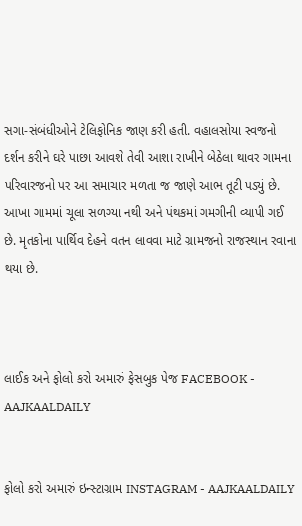સગા-સંબંધીઓને ટેલિફોનિક જાણ કરી હતી. વહાલસોયા સ્વજનો દર્શન કરીને ઘરે પાછા આવશે તેવી આશા રાખીને બેઠેલા થાવર ગામના પરિવારજનો પર આ સમાચાર મળતા જ જાણે આભ તૂટી પડ્યું છે. આખા ગામમાં ચૂલા સળગ્યા નથી અને પંથકમાં ગમગીની વ્યાપી ગઈ છે. મૃતકોના પાર્થિવ દેહને વતન લાવવા માટે ગ્રામજનો રાજસ્થાન રવાના થયા છે.



લાઈક અને ફોલો કરો અમારું ફેસબુક પેજ FACEBOOK - AAJKAALDAILY


ફોલો કરો અમારું ઇન્સ્ટાગ્રામ INSTAGRAM - AAJKAALDAILY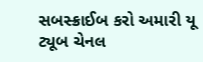સબસ્ક્રાઈબ કરો અમારી યૂ ટ્યૂબ ચેનલ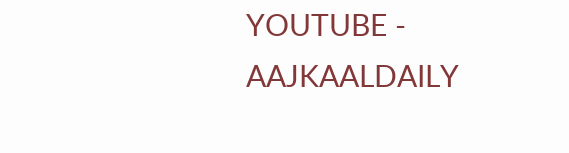YOUTUBE - AAJKAALDAILY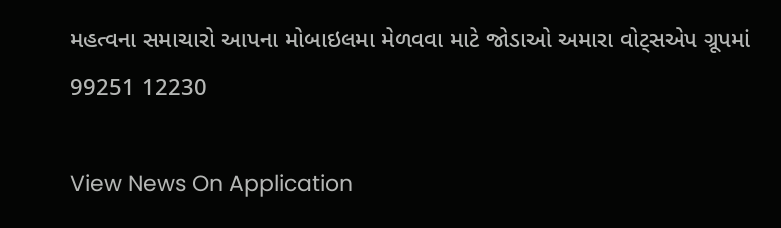મહત્વના સમાચારો આપના મોબાઇલમા મેળવવા માટે જોડાઓ અમારા વોટ્સએપ ગ્રૂપમાં  99251 12230

View News On Application